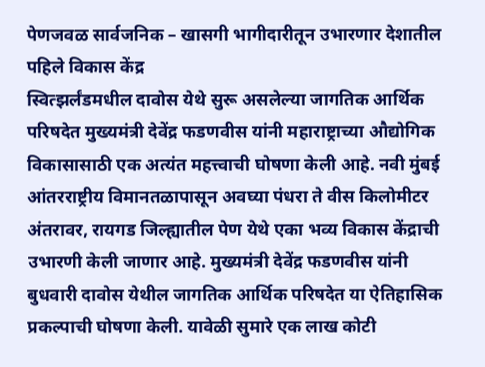पेणजवळ सार्वजनिक – खासगी भागीदारीतून उभारणार देशातील पहिले विकास केंद्र
स्वित्झर्लंडमधील दावोस येथे सुरू असलेल्या जागतिक आर्थिक परिषदेत मुख्यमंत्री देवेंद्र फडणवीस यांनी महाराष्ट्राच्या औद्योगिक विकासासाठी एक अत्यंत महत्त्वाची घोषणा केली आहे. नवी मुंबई आंतरराष्ट्रीय विमानतळापासून अवघ्या पंधरा ते वीस किलोमीटर अंतरावर, रायगड जिल्ह्यातील पेण येथे एका भव्य विकास केंद्राची उभारणी केली जाणार आहे. मुख्यमंत्री देवेंद्र फडणवीस यांनी बुधवारी दावोस येथील जागतिक आर्थिक परिषदेत या ऐतिहासिक प्रकल्पाची घोषणा केली. यावेळी सुमारे एक लाख कोटी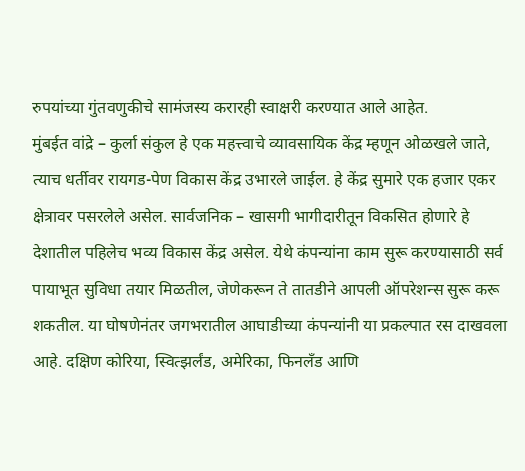रुपयांच्या गुंतवणुकीचे सामंजस्य करारही स्वाक्षरी करण्यात आले आहेत.
मुंबईत वांद्रे – कुर्ला संकुल हे एक महत्त्वाचे व्यावसायिक केंद्र म्हणून ओळखले जाते, त्याच धर्तीवर रायगड-पेण विकास केंद्र उभारले जाईल. हे केंद्र सुमारे एक हजार एकर क्षेत्रावर पसरलेले असेल. सार्वजनिक – खासगी भागीदारीतून विकसित होणारे हे देशातील पहिलेच भव्य विकास केंद्र असेल. येथे कंपन्यांना काम सुरू करण्यासाठी सर्व पायाभूत सुविधा तयार मिळतील, जेणेकरून ते तातडीने आपली ऑपरेशन्स सुरू करू शकतील. या घोषणेनंतर जगभरातील आघाडीच्या कंपन्यांनी या प्रकल्पात रस दाखवला आहे. दक्षिण कोरिया, स्वित्झर्लंड, अमेरिका, फिनलँड आणि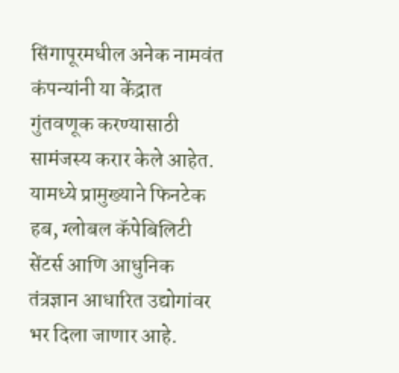सिंगापूरमधील अनेक नामवंत कंपन्यांनी या केंद्रात गुंतवणूक करण्यासाठी सामंजस्य करार केले आहेत. यामध्ये प्रामुख्याने फिनटेक हब, ग्लोबल कॅपेबिलिटी सेंटर्स आणि आधुनिक तंत्रज्ञान आधारित उद्योगांवर भर दिला जाणार आहे.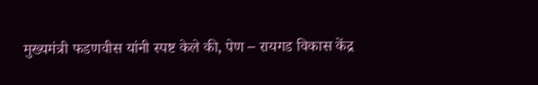मुख्यमंत्री फडणवीस यांनी स्पष्ट केले की, पेण – रायगड विकास केंद्र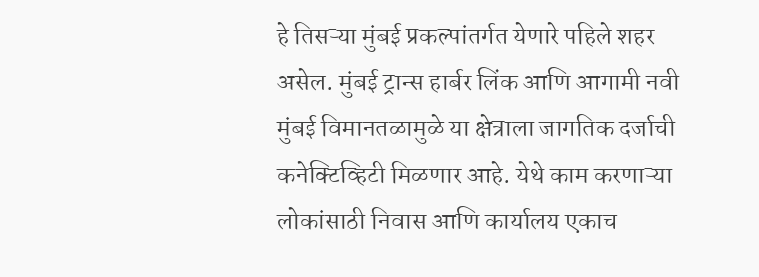हे तिसऱ्या मुंबई प्रकल्पांतर्गत येणारे पहिले शहर असेल. मुंबई ट्रान्स हार्बर लिंक आणि आगामी नवी मुंबई विमानतळामुळे या क्षेत्राला जागतिक दर्जाची कनेक्टिव्हिटी मिळणार आहे. येथे काम करणाऱ्या लोकांसाठी निवास आणि कार्यालय एकाच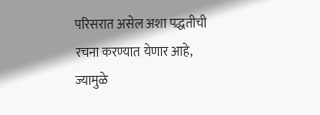परिसरात असेल अशा पद्धतीची रचना करण्यात येणार आहे, ज्यामुळे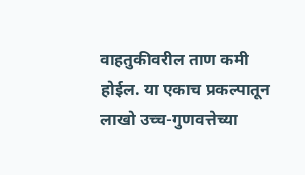वाहतुकीवरील ताण कमी होईल. या एकाच प्रकल्पातून लाखो उच्च-गुणवत्तेच्या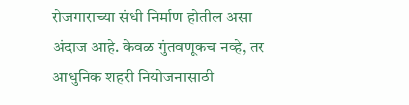रोजगाराच्या संधी निर्माण होतील असा अंदाज आहे. केवळ गुंतवणूकच नव्हे, तर आधुनिक शहरी नियोजनासाठी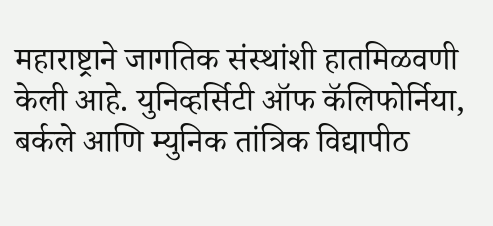महाराष्ट्राने जागतिक संस्थांशी हातमिळवणी केली आहे. युनिव्हर्सिटी ऑफ कॅलिफोर्निया, बर्कले आणि म्युनिक तांत्रिक विद्यापीठ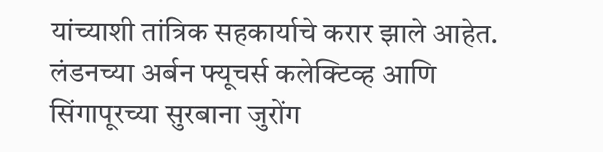यांच्याशी तांत्रिक सहकार्याचे करार झाले आहेत. लंडनच्या अर्बन फ्यूचर्स कलेक्टिव्ह आणि सिंगापूरच्या सुरबाना जुरोंग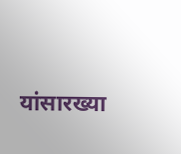यांसारख्या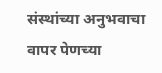संस्थांच्या अनुभवाचा वापर पेणच्या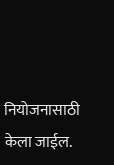नियोजनासाठी केला जाईल.